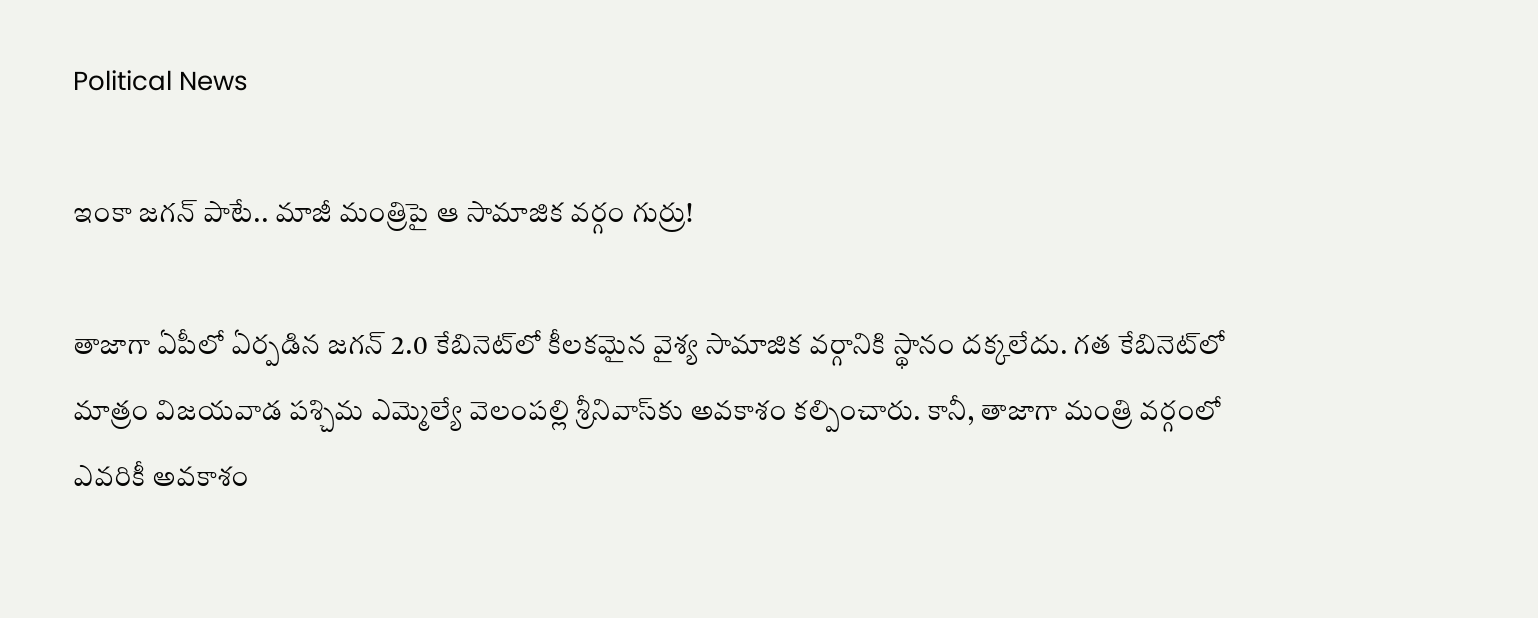Political News

ఇంకా జ‌గ‌న్ పాటే.. మాజీ మంత్రిపై ఆ సామాజిక వ‌ర్గం గుర్రు!

తాజాగా ఏపీలో ఏర్ప‌డిన జ‌గ‌న్ 2.0 కేబినెట్‌లో కీల‌క‌మైన వైశ్య సామాజిక వ‌ర్గానికి స్థానం ద‌క్క‌లేదు. గ‌త కేబినెట్‌లో మాత్రం విజ‌య‌వాడ ప‌శ్చిమ ఎమ్మెల్యే వెలంప‌ల్లి శ్రీనివాస్‌కు అవ‌కాశం క‌ల్పించారు. కానీ, తాజాగా మంత్రి వ‌ర్గంలో ఎవ‌రికీ అవ‌కాశం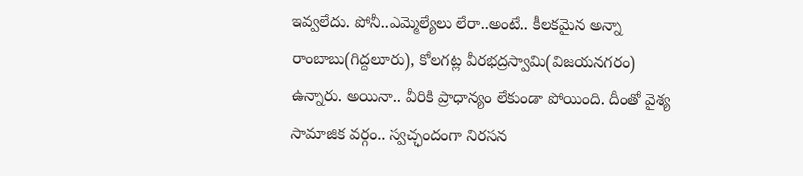ఇవ్వ‌లేదు. పోనీ..ఎమ్మెల్యేలు లేరా..అంటే.. కీల‌క‌మైన అన్నా రాంబాబు(గిద్ద‌లూరు), కోల‌గ‌ట్ల వీర‌భ‌ద్ర‌స్వామి(విజ‌య‌న‌గ‌రం) ఉన్నారు. అయినా.. వీరికి ప్రాధాన్యం లేకుండా పోయింది. దీంతో వైశ్య సామాజిక వ‌ర్గం.. స్వ‌చ్ఛందంగా నిర‌స‌న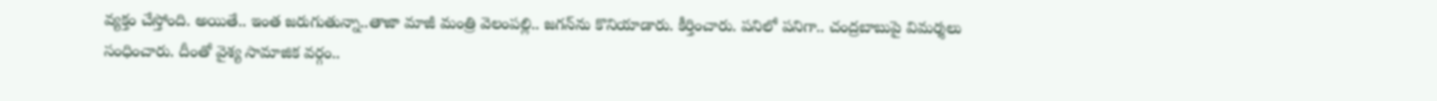వ్య‌క్తం చేస్తోంది. అయితే.. ఇంత జ‌రుగుతున్నా..తాజా మాజీ మంత్రి వెలంప‌ల్లి.. జ‌గ‌న్‌ను కొనియాడారు. కీర్తించారు. ప‌నిలో ప‌నిగా.. చంద్ర‌బాబుపై విమ‌ర్శ‌లు సంధించారు. దీంతో వైశ్య సామాజిక వ‌ర్గం..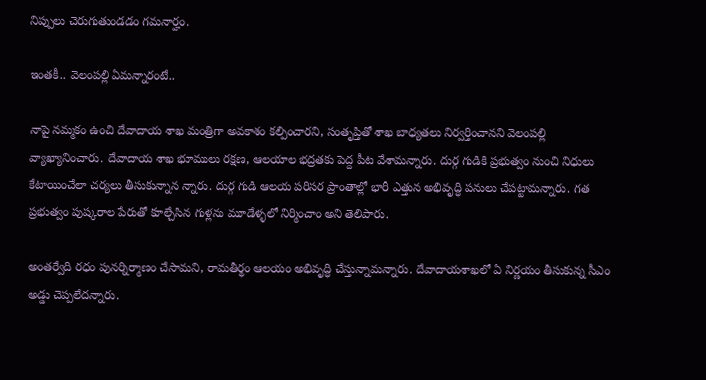నిప్పులు చెరుగుతుండ‌డం గ‌మ‌నార్హం.

ఇంత‌కీ.. వెలంప‌ల్లి ఏమ‌న్నారంటే..

నాపై నమ్మకం ఉంచి దేవాదాయ శాఖ మంత్రిగా అవకాశం కల్పించారని, సంతృప్తితో శాఖ బాధ్యతలు నిర్వర్తించానని వెలంప‌ల్లి వ్యాఖ్యానించారు. దేవాదాయ శాఖ భూములు రక్షణ, ఆలయాల భద్రతకు పెద్ద పీట వేశామన్నారు. దుర్గ గుడికి ప్రభుత్వం నుంచి నిధులు కేటాయించేలా చర్యలు తీసుకున్నాన న్నారు. దుర్గ గుడి ఆలయ పరిసర ప్రాంతాల్లో భారీ ఎత్తున అభివృద్ధి పనులు చేపట్టామన్నారు. గత ప్రభుత్వం పుష్కరాల పేరుతో కూల్చేసిన గుళ్లను మూడేళ్ళలో నిర్మించాం అని తెలిపారు.

అంతర్వేది రధం పునర్నిర్మాణం చేసామని, రామతీర్థం ఆలయం అభివృద్ధి చేస్తున్నామన్నారు. దేవాదాయశాఖలో ఏ నిర్ణయం తీసుకున్న సీఎం అడ్డు చెప్పలేదన్నారు.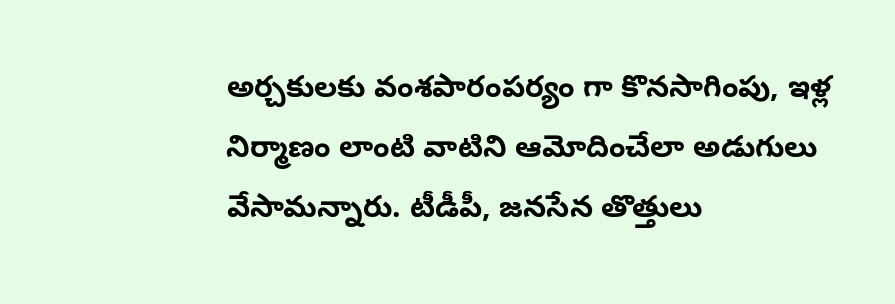అర్చకులకు వంశపారంపర్యం గా కొనసాగింపు, ఇళ్ల నిర్మాణం లాంటి వాటిని ఆమోదించేలా అడుగులు వేసామన్నారు. టీడీపీ, జనసేన తొత్తులు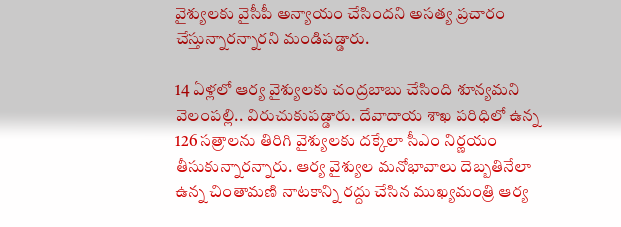వైశ్యుల‌కు వైసీపీ అన్యాయం చేసిందని అసత్య ప్రచారం చేస్తున్నారన్నార‌ని మండిప‌డ్డారు.

14 ఏళ్లలో ఆర్య వైశ్యులకు చంద్రబాబు చేసింది శూన్య‌మని వెలంప‌ల్లి.. విరుచుకుప‌డ్డారు. దేవాదాయ శాఖ పరిధిలో ఉన్న 126 సత్రాలను తిరిగి వైశ్యుల‌కు దక్కేలా సీఎం నిర్ణయం తీసుకున్నారన్నారు. ఆర్య వైశ్యుల‌ మనోభావాలు దెబ్బతినేలా ఉన్న చింతామణి నాటకాన్ని రద్దు చేసిన ముఖ్యమంత్రి ఆర్య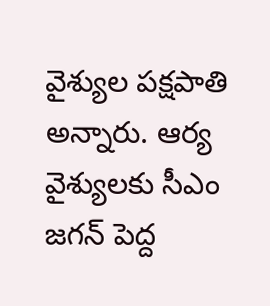వైశ్యుల‌ పక్షపాతి అన్నారు. ఆర్య వైశ్యులకు సీఎం జగన్ పెద్ద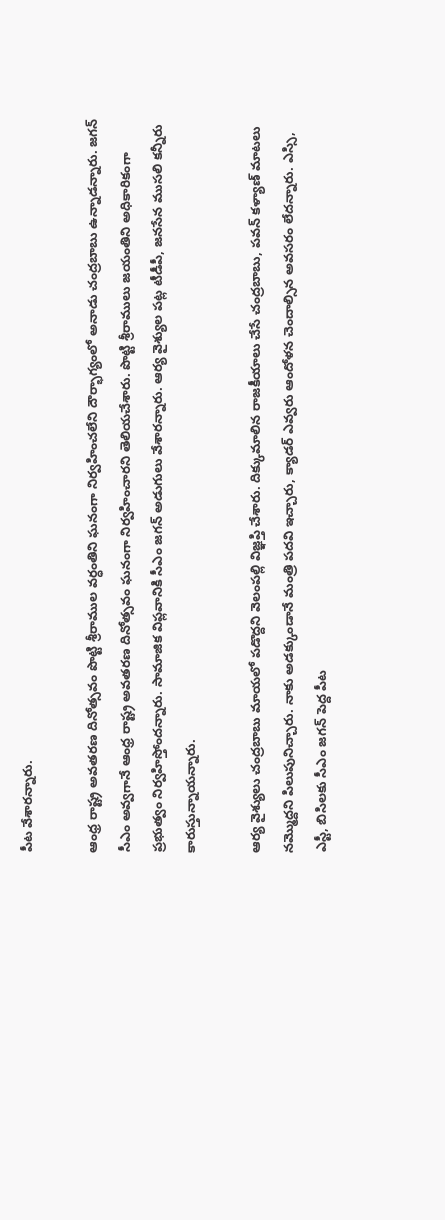పీట వేశారన్నారు.

ఆంధ్ర రాష్ట్ర అవతరణ దినోత్సవం పొట్టి శ్రీరాముల వర్ధంతిని ఘనంగా నిర్వహించలేని దౌర్భాగ్యంలో అనాడు చంద్రబాబు ఉన్నాడన్నారు. జగన్ సీఎం అవ్వగానే ఆంధ్ర రాష్ట్ర అవతరణ దినోత్సవం ఘనంగా నిర్వహించారని తెలియచేశారు. పొట్టి శ్రీరాములు జయంతిని అధికారికంగా ప్రభుత్వం నిర్వహిస్తోందన్నారు. సామాజిక విప్లవానికి సీఎం జగన్ అడుగులు వేశారన్నారు. ఆర్య వైశ్యుల పట్ల టీడీపీ, జనసేన ముసలి కన్నీరు కారుస్తున్నాయన్నారు.

ఆర్య వైశ్యులు చంద్రబాబు మాయలో పడొద్దని వెలంప‌ల్లి విజ్ఞప్తి చేశారు. దిక్కుమాలిన రాజకీయాలు చేసే చంద్రబాబు, పవన్ కళ్యాణ్ మాటలు నమ్మొద్దని పిలుపునిచ్చారు. నాకు అడక్కుండానే మంత్రి పదవి ఇచ్చారు, క్యాడర్ ఎవ్వరు ఆందోళన చెందాల్సిన అవసరం లేదన్నారు. ఎస్సి, ఎస్టీ, బిసిలకు సీఎం జగన్ పెద్ద పీట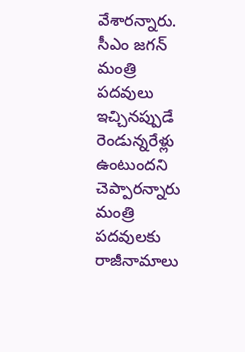వేశారన్నారు. సీఎం జగన్ మంత్రి పదవులు ఇచ్చినప్పుడే రెండున్నరేళ్లు ఉంటుందని చెప్పారన్నారు మంత్రి పదవులకు రాజీనామాలు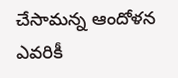చేసామన్న ఆందోళన ఎవరికీ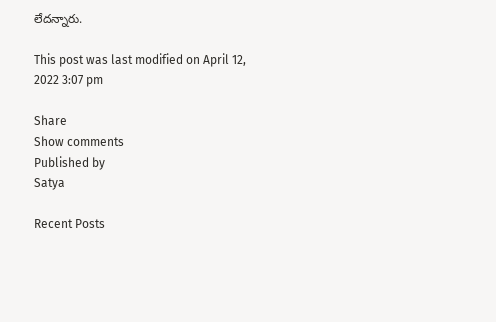లేదన్నారు.

This post was last modified on April 12, 2022 3:07 pm

Share
Show comments
Published by
Satya

Recent Posts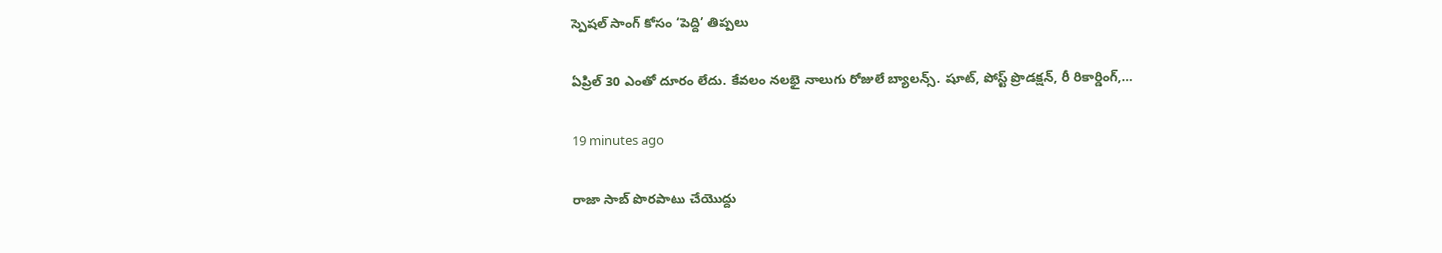స్పెషల్ సాంగ్ కోసం ‘పెద్ది’ తిప్పలు

ఏప్రిల్ 30 ఎంతో దూరం లేదు. కేవలం నలభై నాలుగు రోజులే బ్యాలన్స్. షూట్, పోస్ట్ ప్రొడక్షన్, రీ రికార్డింగ్,…

19 minutes ago

రాజా సాబ్ పొరపాటు చేయొద్దు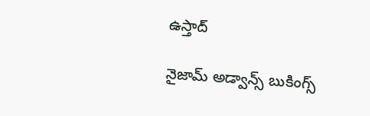ఉస్తాద్

నైజామ్ అడ్వాన్స్ బుకింగ్స్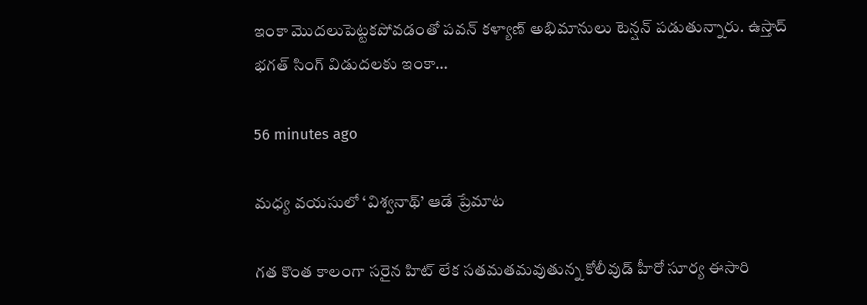ఇంకా మొదలుపెట్టకపోవడంతో పవన్ కళ్యాణ్ అభిమానులు టెన్షన్ పడుతున్నారు. ఉస్తాద్ భగత్ సింగ్ విడుదలకు ఇంకా…

56 minutes ago

మధ్య వయసులో ‘విశ్వనాథ్’ ఆడే ప్రేమాట

గత కొంత కాలంగా సరైన హిట్ లేక సతమతమవుతున్న కోలీవుడ్ హీరో సూర్య ఈసారి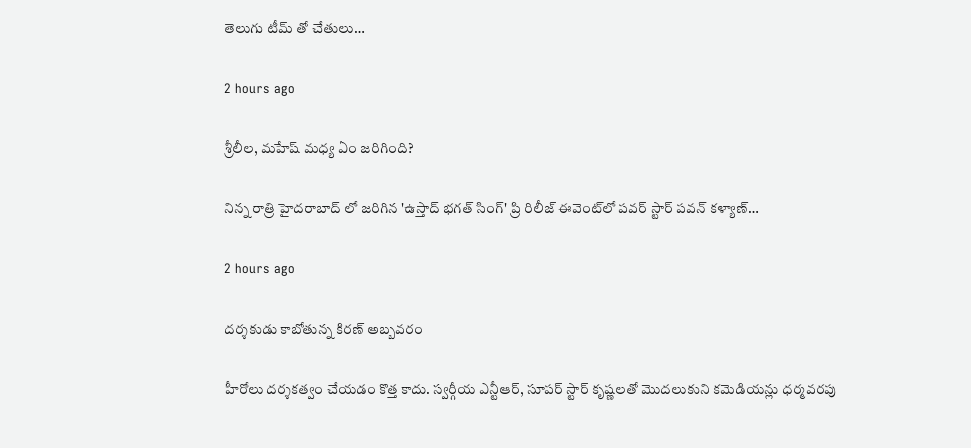తెలుగు టీమ్ తో చేతులు…

2 hours ago

శ్రీలీల, మహేష్ మధ్య ఏం జరిగింది?

నిన్న రాత్రి హైదరాబాద్ లో జరిగిన 'ఉస్తాద్ భగత్ సింగ్' ప్రి రిలీజ్ ఈవెంట్‌లో పవర్ స్టార్ పవన్ కళ్యాణ్…

2 hours ago

దర్శకుడు కాబోతున్న కిరణ్ అబ్బవరం

హీరోలు దర్శకత్వం చేయడం కొత్త కాదు. స్వర్గీయ ఎన్టీఆర్, సూపర్ స్టార్ కృష్ణలతో మొదలుకుని కమెడియన్లు ధర్మవరపు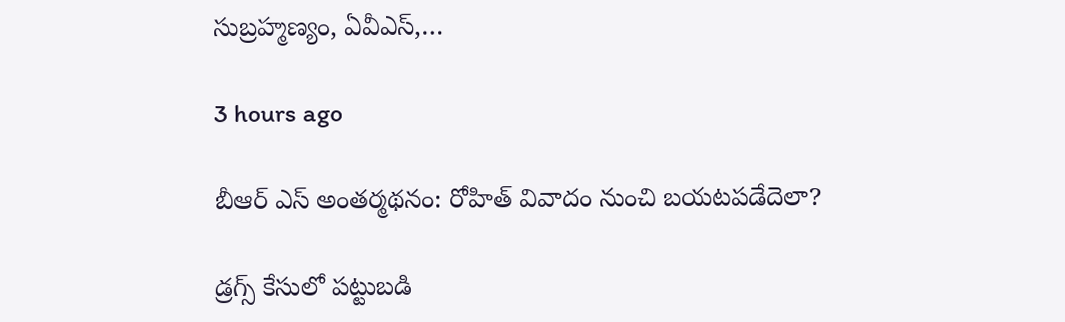సుబ్రహ్మణ్యం, ఏవీఎస్,…

3 hours ago

బీఆర్ ఎస్ అంత‌ర్మ‌థ‌నం: రోహిత్ వివాదం నుంచి బ‌య‌ట‌ప‌డేదెలా?

డ్ర‌గ్స్ కేసులో ప‌ట్టుబ‌డి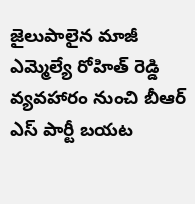జైలుపాలైన మాజీ ఎమ్మెల్యే రోహిత్ రెడ్డి వ్య‌వ‌హారం నుంచి బీఆర్ ఎస్ పార్టీ బ‌య‌ట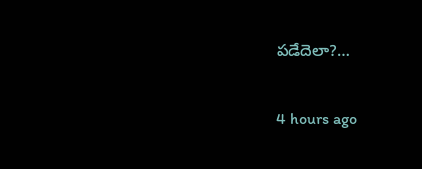ప‌డేదెలా?…

4 hours ago